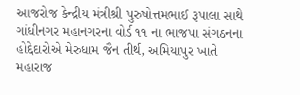આજરોજ કેન્દ્રીય મંત્રીશ્રી પુરુષોત્તમભાઈ રૂપાલા સાથે ગાંધીનગર મહાનગરના વોર્ડ ૧૧ ના ભાજપા સંગઠનના હોદ્દેદારોએ મેરુધામ જૈન તીર્થ, અમિયાપુર ખાતે મહારાજ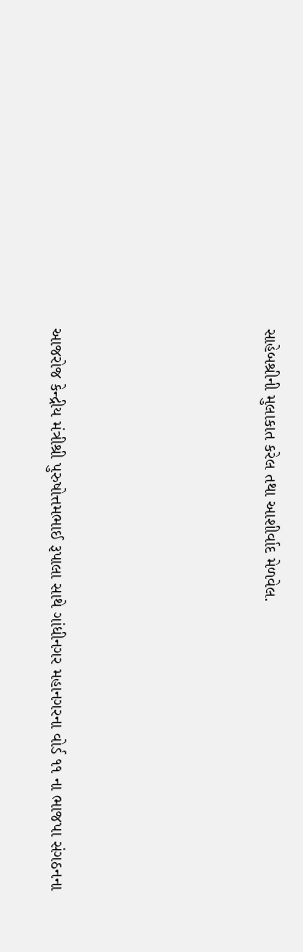સાહેબશ્રીની મુલાકાત કરેલ તથા આશીર્વાદ મેળવેલ.





આજરોજ કેન્દ્રીય મંત્રીશ્રી પુરુષોત્તમભાઈ રૂપાલા સાથે ગાંધીનગર મહાનગરના વોર્ડ ૧૧ ના ભાજપા સંગઠનના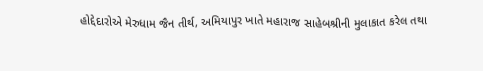હોદ્દેદારોએ મેરુધામ જૈન તીર્થ, અમિયાપુર ખાતે મહારાજ સાહેબશ્રીની મુલાકાત કરેલ તથા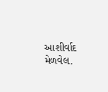આશીર્વાદ મેળવેલ.